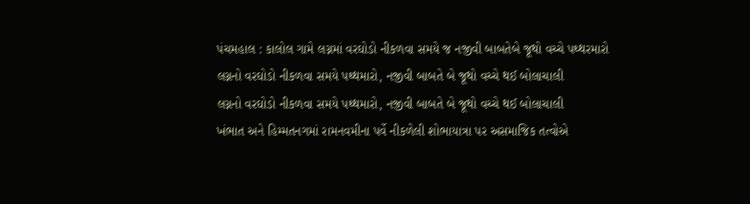પંચમહાલ : કાલોલ ગામે લગ્નમાં વરઘોડો નીકળવા સમયે જ નજીવી બાબતેબે જૂથો વચ્ચે પથ્થરમારો
લગ્નનો વરઘોડો નીકળવા સમયે પથ્થમારો, નજીવી બાબતે બે જૂથો વચ્ચે થઈ બોલાચાલી
લગ્નનો વરઘોડો નીકળવા સમયે પથ્થમારો, નજીવી બાબતે બે જૂથો વચ્ચે થઈ બોલાચાલી
ખંભાત અને હિમ્મતનગમાં રામનવમીના પર્વે નીકળેલી શોભાયાત્રા પર અસમાજિક તત્વોએ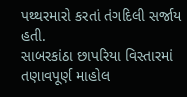પથ્થરમારો કરતાં તંગદિલી સર્જાય હતી.
સાબરકાંઠા છાપરિયા વિસ્તારમાં તણાવપૂર્ણ માહોલ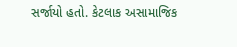સર્જાયો હતો. કેટલાક અસામાજિક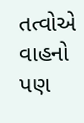તત્વોએ વાહનો પણ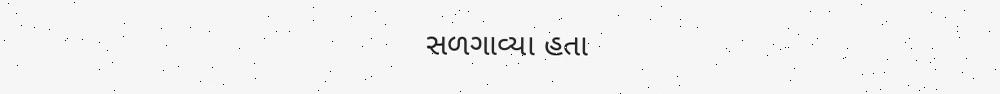સળગાવ્યા હતા